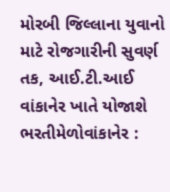મોરબી જિલ્લાના યુવાનો માટે રોજગારીની સુવર્ણ તક, આઈ.ટી.આઈ વાંકાનેર ખાતે યોજાશે ભરતીમેળોવાંકાનેર :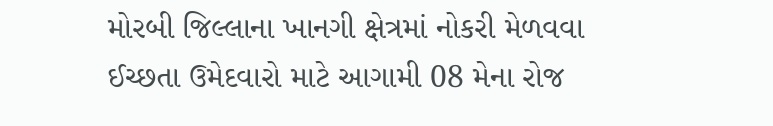મોરબી જિલ્લાના ખાનગી ક્ષેત્રમાં નોકરી મેળવવા ઈચ્છતા ઉમેદવારો માટે આગામી 08 મેના રોજ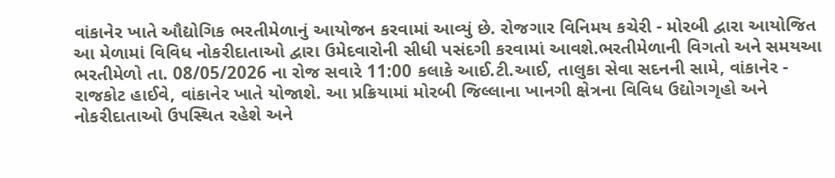વાંકાનેર ખાતે ઔદ્યોગિક ભરતીમેળાનું આયોજન કરવામાં આવ્યું છે. રોજગાર વિનિમય કચેરી - મોરબી દ્વારા આયોજિત આ મેળામાં વિવિધ નોકરીદાતાઓ દ્વારા ઉમેદવારોની સીધી પસંદગી કરવામાં આવશે.ભરતીમેળાની વિગતો અને સમયઆ ભરતીમેળો તા. 08/05/2026 ના રોજ સવારે 11:00 કલાકે આઈ.ટી.આઈ, તાલુકા સેવા સદનની સામે, વાંકાનેર - રાજકોટ હાઈવે, વાંકાનેર ખાતે યોજાશે. આ પ્રક્રિયામાં મોરબી જિલ્લાના ખાનગી ક્ષેત્રના વિવિધ ઉદ્યોગગૃહો અને નોકરીદાતાઓ ઉપસ્થિત રહેશે અને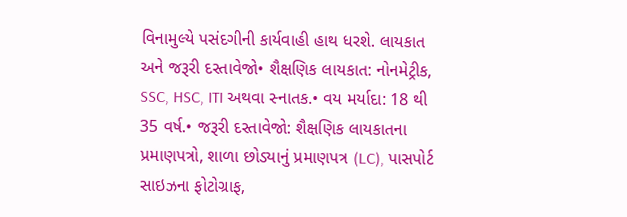વિનામુલ્યે પસંદગીની કાર્યવાહી હાથ ધરશે. લાયકાત અને જરૂરી દસ્તાવેજો• શૈક્ષણિક લાયકાત: નોનમેટ્રીક, SSC, HSC, ITI અથવા સ્નાતક.• વય મર્યાદા: 18 થી 35 વર્ષ.• જરૂરી દસ્તાવેજો: શૈક્ષણિક લાયકાતના પ્રમાણપત્રો, શાળા છોડ્યાનું પ્રમાણપત્ર (LC), પાસપોર્ટ સાઇઝના ફોટોગ્રાફ,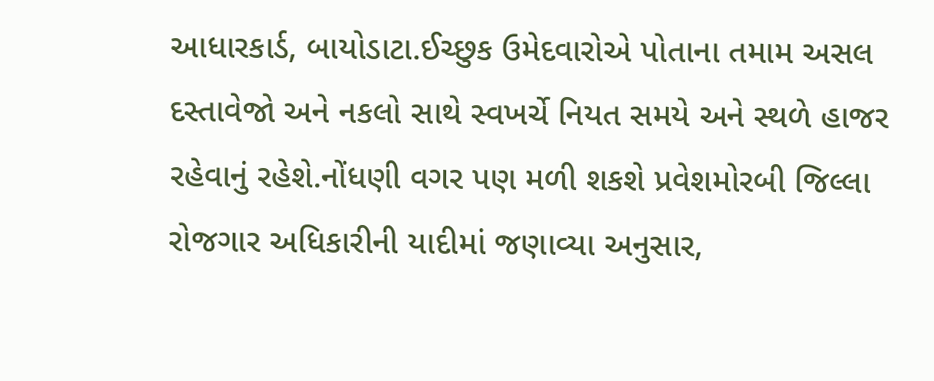આધારકાર્ડ, બાયોડાટા.ઈચ્છુક ઉમેદવારોએ પોતાના તમામ અસલ દસ્તાવેજો અને નકલો સાથે સ્વખર્ચે નિયત સમયે અને સ્થળે હાજર રહેવાનું રહેશે.નોંધણી વગર પણ મળી શકશે પ્રવેશમોરબી જિલ્લા રોજગાર અધિકારીની યાદીમાં જણાવ્યા અનુસાર,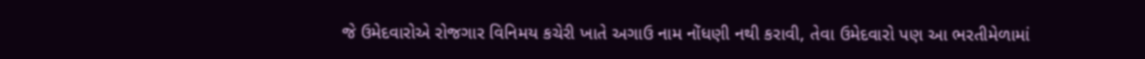જે ઉમેદવારોએ રોજગાર વિનિમય કચેરી ખાતે અગાઉ નામ નોંધણી નથી કરાવી, તેવા ઉમેદવારો પણ આ ભરતીમેળામાં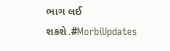ભાગ લઈ શકશે.#MorbiUpdates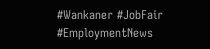#Wankaner #JobFair #EmploymentNews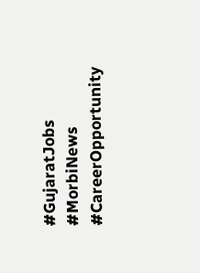#GujaratJobs #MorbiNews #CareerOpportunity